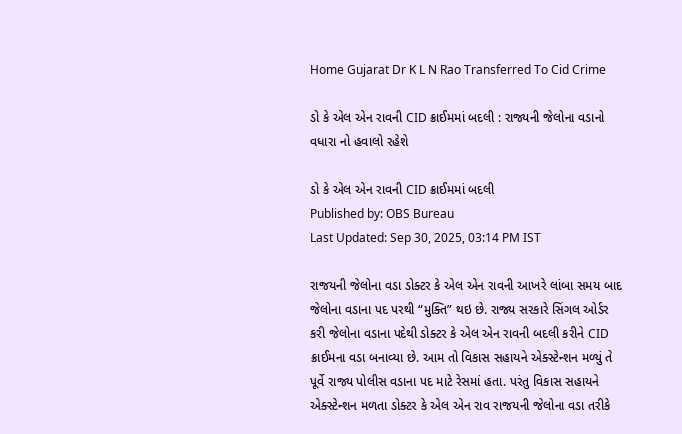Home Gujarat Dr K L N Rao Transferred To Cid Crime

ડો કે એલ એન રાવની CID ક્રાઈમમાં બદલી : રાજ્યની જેલોના વડાનો વધારા નો હવાલો રહેશે

ડો કે એલ એન રાવની CID ક્રાઈમમાં બદલી
Published by: OBS Bureau
Last Updated: Sep 30, 2025, 03:14 PM IST

રાજયની જેલોના વડા ડોક્ટર કે એલ એન રાવની આખરે લાંબા સમય બાદ જેલોના વડાના પદ પરથી “મુક્તિ” થઇ છે. રાજ્ય સરકારે સિંગલ ઓર્ડર કરી જેલોના વડાના પદેથી ડોક્ટર કે એલ એન રાવની બદલી કરીને CID ક્રાઈમના વડા બનાવ્યા છે. આમ તો વિકાસ સહાયને એક્સ્ટેન્શન મળ્યું તે પૂર્વે રાજ્ય પોલીસ વડાના પદ માટે રેસમાં હતા. પરંતુ વિકાસ સહાયને એક્સ્ટેન્શન મળતા ડોક્ટર કે એલ એન રાવ રાજયની જેલોના વડા તરીકે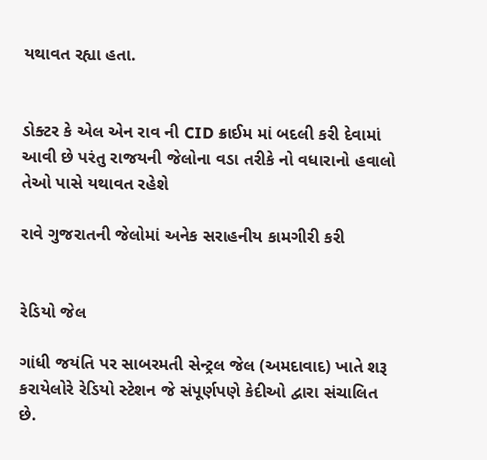યથાવત રહ્યા હતા.


ડોક્ટર કે એલ એન રાવ ની CID ક્રાઈમ માં બદલી કરી દેવામાં આવી છે પરંતુ રાજયની જેલોના વડા તરીકે નો વધારાનો હવાલો તેઓ પાસે યથાવત રહેશે

રાવે ગુજરાતની જેલોમાં અનેક સરાહનીય કામગીરી કરી


રેડિયો જેલ

ગાંધી જયંતિ પર સાબરમતી સેન્ટ્રલ જેલ (અમદાવાદ) ખાતે શરૂ કરાયેલોરે રેડિયો સ્ટેશન જે સંપૂર્ણપણે કેદીઓ દ્વારા સંચાલિત છે.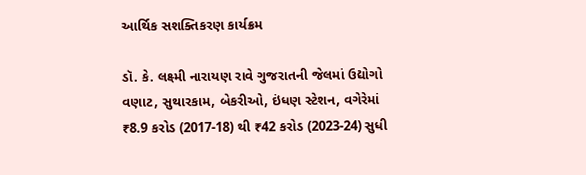આર્થિક સશક્તિકરણ કાર્યક્રમ

ડૉ. કે. લક્ષ્મી નારાયણ રાવે ગુજરાતની જેલમાં ઉદ્યોગો વણાટ, સુથારકામ, બેકરીઓ, ઇંધણ સ્ટેશન, વગેરેમાં ₹8.9 કરોડ (2017-18) થી ₹42 કરોડ (2023-24) સુધી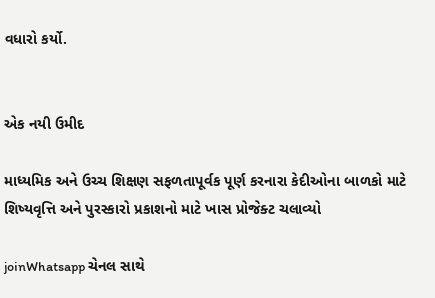વધારો કર્યો.


એક નયી ઉમીદ

માધ્યમિક અને ઉચ્ચ શિક્ષણ સફળતાપૂર્વક પૂર્ણ કરનારા કેદીઓના બાળકો માટે શિષ્યવૃત્તિ અને પુરસ્કારો પ્રકાશનો માટે ખાસ પ્રોજેક્ટ ચલાવ્યો

joinWhatsapp ચેનલ સાથે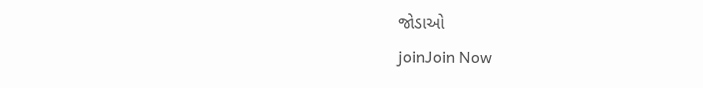જોડાઓ
joinJoin Now